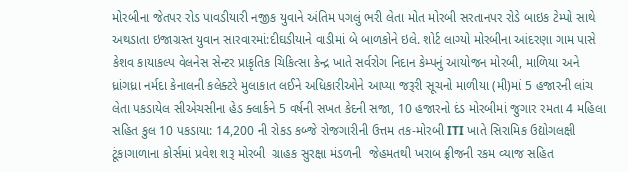મોરબીના જેતપર રોડ પાવડીયારી નજીક યુવાને અંતિમ પગલું ભરી લેતા મોત મોરબી સરતાનપર રોડે બાઇક ટેમ્પો સાથે અથડાતા ઇજાગ્રસ્ત યુવાન સારવારમાં:દીઘડીયાને વાડીમાં બે બાળકોને ઇલે. શોર્ટ લાગ્યો મોરબીના આંદરણા ગામ પાસે કેશવ કાયાકલ્પ વેલનેસ સેન્ટર પ્રાકૃતિક ચિકિત્સા કેન્દ્ર ખાતે સર્વરોગ નિદાન કેમ્પનું આયોજન મોરબી, માળિયા અને ધ્રાંગધ્રા નર્મદા કેનાલની કલેક્ટરે મુલાકાત લઈને અધિકારીઓને આપ્યા જરૂરી સૂચનો માળીયા (મી)માં 5 હજારની લાંચ લેતા પકડાયેલ સીએચસીના હેડ ક્લાર્કને 5 વર્ષની સખત કેદની સજા, 10 હજારનો દંડ મોરબીમાં જુગાર રમતા 4 મહિલા સહિત કુલ 10 પકડાયા: 14,200 ની રોકડ કબ્જે રોજગારીની ઉત્તમ તક-મોરબી ITI ખાતે સિરામિક ઉદ્યોગલક્ષી ટૂંકાગાળાના કોર્સમાં પ્રવેશ શરૂ મોરબી  ગ્રાહક સુરક્ષા મંડળની  જેહમતથી ખરાબ ફ્રીજની રકમ વ્યાજ સહિત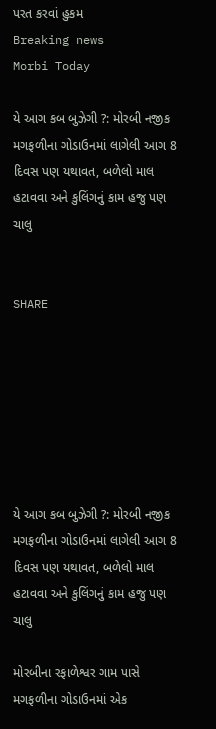પરત કરવાં હુકમ
Breaking news
Morbi Today

યે આગ કબ બુઝેગી ?: મોરબી નજીક મગફળીના ગોડાઉનમાં લાગેલી આગ 8 દિવસ પણ યથાવત, બળેલો માલ હટાવવા અને કુલિંગનું કામ હજુ પણ ચાલુ


SHARE







યે આગ કબ બુઝેગી ?: મોરબી નજીક મગફળીના ગોડાઉનમાં લાગેલી આગ 8 દિવસ પણ યથાવત, બળેલો માલ હટાવવા અને કુલિંગનું કામ હજુ પણ ચાલુ

મોરબીના રફાળેશ્વર ગામ પાસે મગફળીના ગોડાઉનમાં એક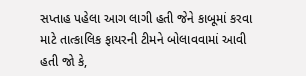સપ્તાહ પહેલા આગ લાગી હતી જેને કાબૂમાં કરવા માટે તાત્કાલિક ફાયરની ટીમને બોલાવવામાં આવી હતી જો કે,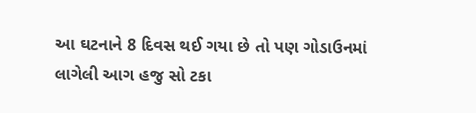આ ઘટનાને 8 દિવસ થઈ ગયા છે તો પણ ગોડાઉનમાં લાગેલી આગ હજુ સો ટકા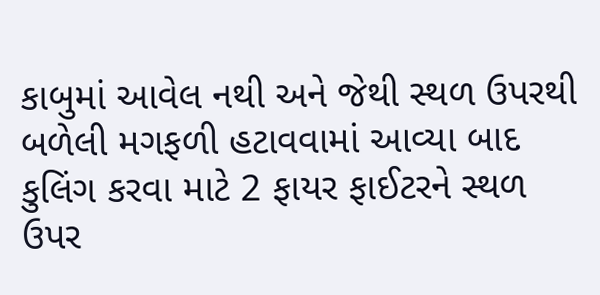કાબુમાં આવેલ નથી અને જેથી સ્થળ ઉપરથી બળેલી મગફળી હટાવવામાં આવ્યા બાદ કુલિંગ કરવા માટે 2 ફાયર ફાઈટરને સ્થળ ઉપર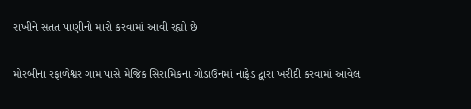રાખીને સતત પાણીનો મારો કરવામાં આવી રહ્યો છે

મોરબીના રફાળેશ્વર ગામ પાસે મેજિક સિરામિકના ગોડાઉનમાં નાફેડ દ્વારા ખરીદી કરવામાં આવેલ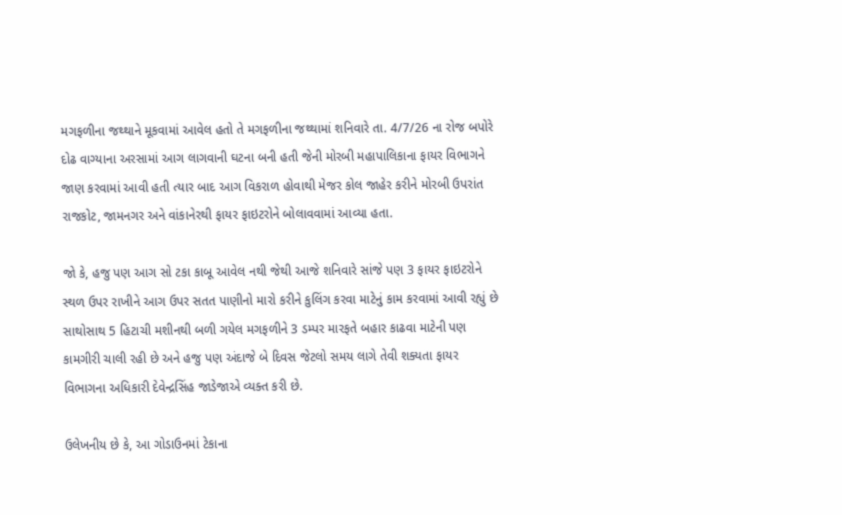મગફળીના જથ્થાને મૂકવામાં આવેલ હતો તે મગફળીના જથ્થામાં શનિવારે તા. 4/7/26 ના રોજ બપોરે દોઢ વાગ્યાના અરસામાં આગ લાગવાની ઘટના બની હતી જેની મોરબી મહાપાલિકાના ફાયર વિભાગને જાણ કરવામાં આવી હતી ત્યાર બાદ આગ વિકરાળ હોવાથી મેજર કોલ જાહેર કરીને મોરબી ઉપરાંત રાજકોટ, જામનગર અને વાંકાનેરથી ફાયર ફાઇટરોને બોલાવવામાં આવ્યા હતા.

જો કે, હજુ પણ આગ સો ટકા કાબૂ આવેલ નથી જેથી આજે શનિવારે સાંજે પણ 3 ફાયર ફાઇટરોને સ્થળ ઉપર રાખીને આગ ઉપર સતત પાણીનો મારો કરીને કુલિંગ કરવા માટેનું કામ કરવામાં આવી રહ્યું છે સાથોસાથ 5 હિટાચી મશીનથી બળી ગયેલ મગફળીને 3 ડમ્પર મારફતે બહાર કાઢવા માટેની પણ કામગીરી ચાલી રહી છે અને હજુ પણ અંદાજે બે દિવસ જેટલો સમય લાગે તેવી શક્યતા ફાયર વિભાગના અધિકારી દેવેન્દ્રસિંહ જાડેજાએ વ્યક્ત કરી છે.

ઉલેખનીય છે કે, આ ગોડાઉનમાં ટેકાના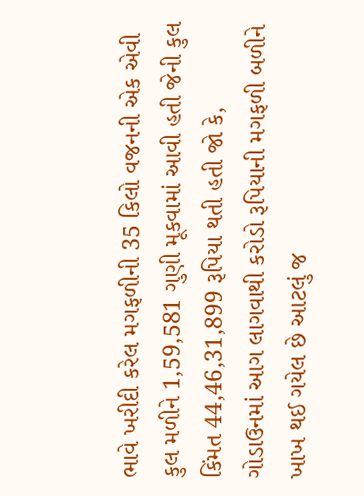ભાવે ખરીદી કરેલ મગફળીની 35 કિલો વજનની એક એવી કુલ મળીને 1,59,581 ગુણી મૂકવામાં આવી હતી જેની કુલ કિંમત 44,46,31,899 રૂપિયા થતી હતી જો કે, ગોડાઉનમાં આગ લાગવાથી કરોડો રૂપિયાની મગફળી બળીને ખાખ થઈ ગયેલ છે આટલું જ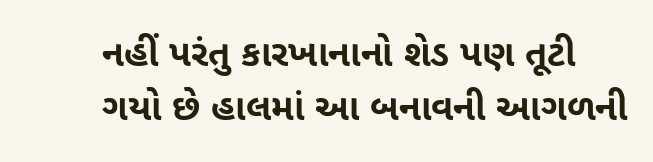નહીં પરંતુ કારખાનાનો શેડ પણ તૂટી ગયો છે હાલમાં આ બનાવની આગળની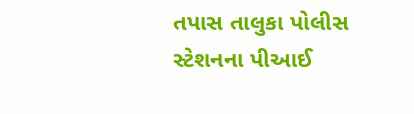તપાસ તાલુકા પોલીસ સ્ટેશનના પીઆઈ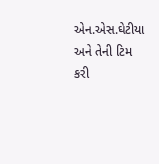એન.એસ.ઘેટીયા અને તેની ટિમ કરી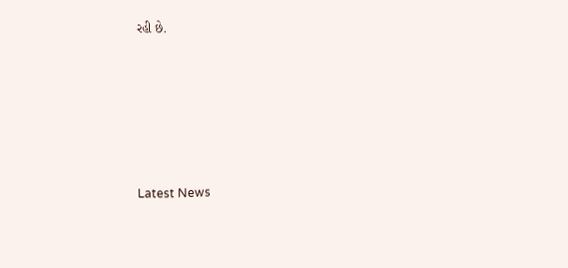રહી છે.






Latest News